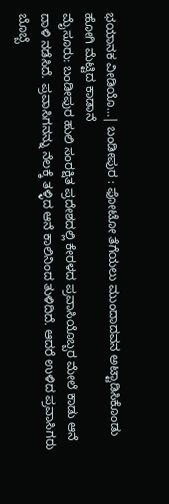ಭಯಾನಕ ವೀಡಿಯೊ…| ಬಂಡೀಪುರ : ಫೋಟೋ ತೆಗೆಯಲು ಮುಂದಾದವನ ಅಟ್ಟಾಡಿಸಿಕೊಂಡು ಹೋಗಿ ಮೆಟ್ಟಿದ ಕಾಡಾನೆ
ಮೈಸೂರು: ಬಂಡೀಪುರ ಹುಲಿ ಸಂರಕ್ಷಿತ ಪ್ರದೇಶದಲ್ಲಿ ಕೇರಳದ ಪ್ರವಾಸಿಯೊಬ್ಬರ ಮೇಲೆ ಕಾಡು ಆನೆ ದಾಳಿ ನಡೆಸಿದೆ. ಪ್ರವಾಸಿಗನನ್ನು ನೆಲಕ್ಕೆ ತಳ್ಳಿದ ಆನೆ ಕಾಲಿನಿಂದ ತುಳಿದಿದೆ. ಆದರೆ ಉಳಿದ ಪ್ರವಾಸಿಗರು ಬೊಬ್ಬೆ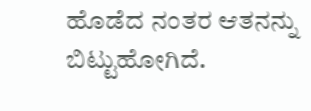ಹೊಡೆದ ನಂತರ ಆತನನ್ನು ಬಿಟ್ಟುಹೋಗಿದೆ.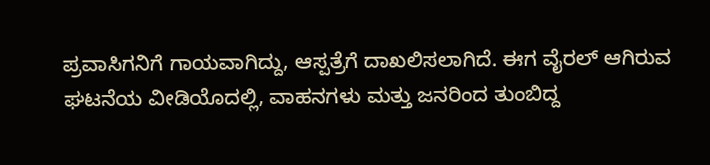ಪ್ರವಾಸಿಗನಿಗೆ ಗಾಯವಾಗಿದ್ದು, ಆಸ್ಪತ್ರೆಗೆ ದಾಖಲಿಸಲಾಗಿದೆ. ಈಗ ವೈರಲ್ ಆಗಿರುವ ಘಟನೆಯ ವೀಡಿಯೊದಲ್ಲಿ, ವಾಹನಗಳು ಮತ್ತು ಜನರಿಂದ ತುಂಬಿದ್ದ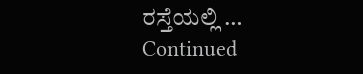ರಸ್ತೆಯಲ್ಲಿ … Continued